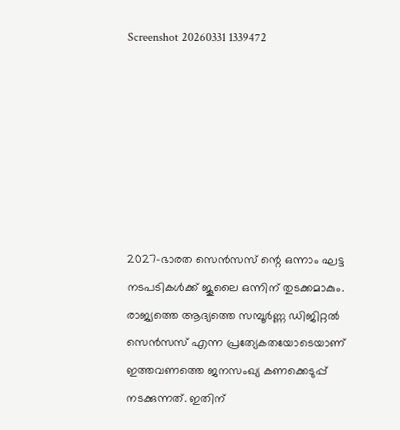Screenshot 20260331 1339472







2027-ഭാരത സെൻസസ് ന്റെ ഒന്നാം ഘട്ട നടപടികൾക്ക് ജൂലൈ ഒന്നിന് തുടക്കമാകും. രാജ്യത്തെ ആദ്യത്തെ സമ്പൂർണ്ണ ഡിജിറ്റൽ സെൻസസ് എന്ന പ്രത്യേകതയോടെയാണ് ഇത്തവണത്തെ ജനസംഖ്യ കണക്കെടുപ്പ് നടക്കുന്നത്. ഇതിന്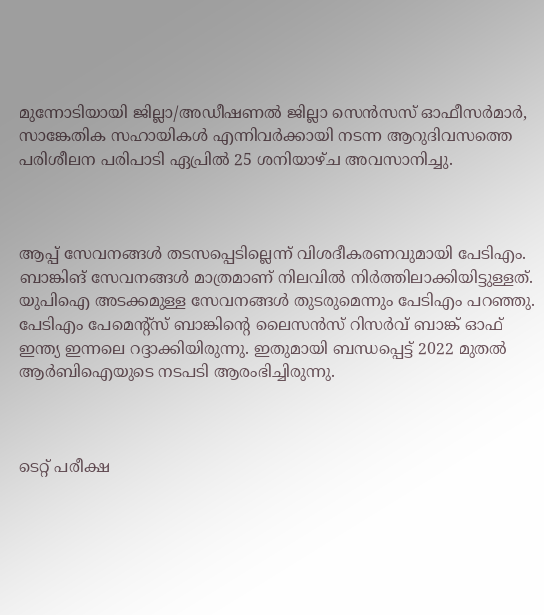മുന്നോടിയായി ജില്ലാ/അഡീഷണൽ ജില്ലാ സെൻസസ് ഓഫീസർമാർ, സാങ്കേതിക സഹായികൾ എന്നിവർക്കായി നടന്ന ആറുദിവസത്തെ പരിശീലന പരിപാടി ഏപ്രിൽ 25 ശനിയാഴ്ച അവസാനിച്ചു.



ആപ്പ് സേവനങ്ങൾ തടസപ്പെടില്ലെന്ന് വിശദീകരണവുമായി പേടിഎം. ബാങ്കിങ് സേവനങ്ങൾ മാത്രമാണ് നിലവിൽ നിർത്തിലാക്കിയിട്ടുള്ളത്. യുപിഐ അടക്കമുള്ള സേവനങ്ങൾ തുടരുമെന്നും പേടിഎം പറഞ്ഞു. പേടിഎം പേമെൻ്റ്സ് ബാങ്കിൻ്റെ ലൈസൻസ് റിസർവ് ബാങ്ക് ഓഫ് ഇന്ത്യ ഇന്നലെ റദ്ദാക്കിയിരുന്നു. ഇതുമായി ബന്ധപ്പെട്ട് 2022 മുതൽ ആർബിഐയുടെ നടപടി ആരംഭിച്ചിരുന്നു.



ടെറ്റ് പരീക്ഷ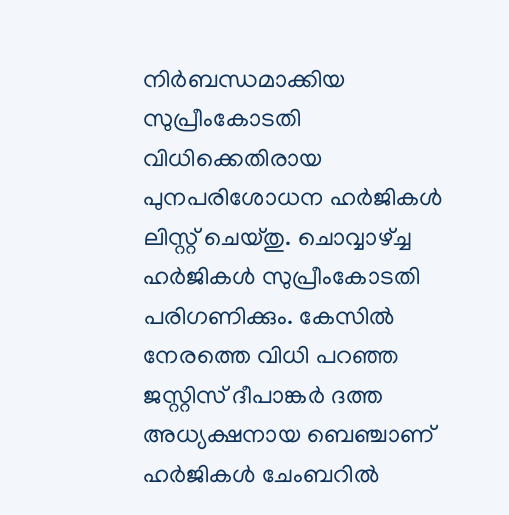നിർബന്ധമാക്കിയ സുപ്രീംകോടതി വിധിക്കെതിരായ പുനപരിശോധന ഹർജികൾ ലിസ്റ്റ് ചെയ്തു. ചൊവ്വാഴ്ച്ച ഹർജികൾ സുപ്രീംകോടതി പരിഗണിക്കും. കേസിൽ നേരത്തെ വിധി പറഞ്ഞ ജസ്റ്റിസ് ദീപാങ്കർ ദത്ത അധ്യക്ഷനായ ബെഞ്ചാണ് ഹർജികൾ ചേംബറിൽ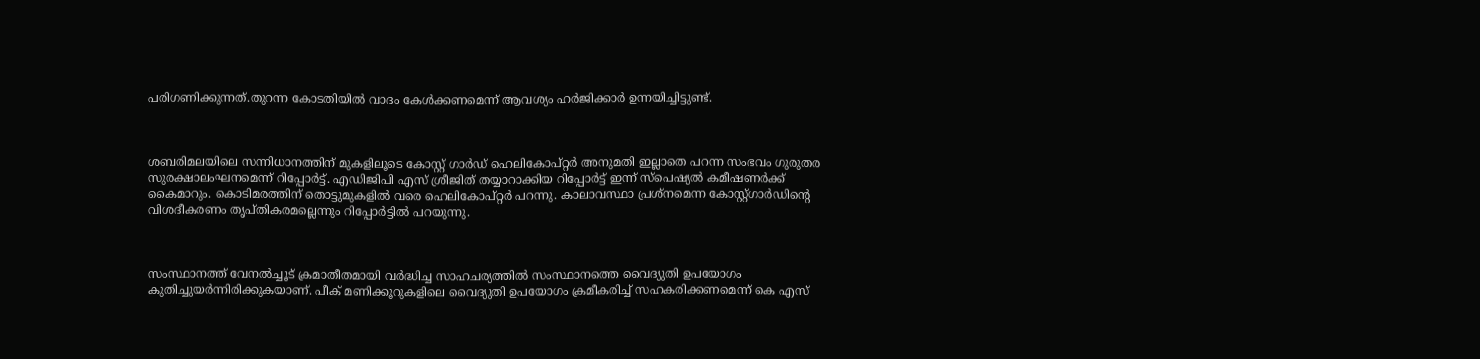പരിഗണിക്കുന്നത്.തുറന്ന കോടതിയിൽ വാദം കേൾക്കണമെന്ന് ആവശ്യം ഹർജിക്കാർ ഉന്നയിച്ചിട്ടുണ്ട്.



ശബരിമലയിലെ സന്നിധാനത്തിന് മുകളിലൂടെ കോസ്റ്റ് ഗാർഡ് ഹെലികോപ്റ്റർ അനുമതി ഇല്ലാതെ പറന്ന സംഭവം ഗുരുതര സുരക്ഷാലംഘനമെന്ന് റിപ്പോർട്ട്. എഡിജിപി എസ് ശ്രീജിത് തയ്യാറാക്കിയ റിപ്പോർട്ട് ഇന്ന് സ്‌പെഷ്യൽ കമീഷണർക്ക് കൈമാറും. കൊടിമരത്തിന് തൊട്ടുമുകളിൽ വരെ ഹെലികോപ്റ്റർ പറന്നു. കാലാവസ്ഥാ പ്രശ്‌നമെന്ന കോസ്റ്റ്ഗാർഡിൻ്റെ വിശദീകരണം തൃപ്തികരമല്ലെന്നും റിപ്പോര്‍ട്ടില്‍ പറയുന്നു.



സംസ്ഥാനത്ത് വേനൽച്ചൂട് ക്രമാതീതമായി വർദ്ധിച്ച സാഹചര്യത്തിൽ സംസ്ഥാനത്തെ വൈദ്യുതി ഉപയോഗം കുതിച്ചുയർന്നിരിക്കുകയാണ്. പീക് മണിക്കൂറുകളിലെ വൈദ്യുതി ഉപയോഗം ക്രമീകരിച്ച് സഹകരിക്കണമെന്ന് കെ എസ്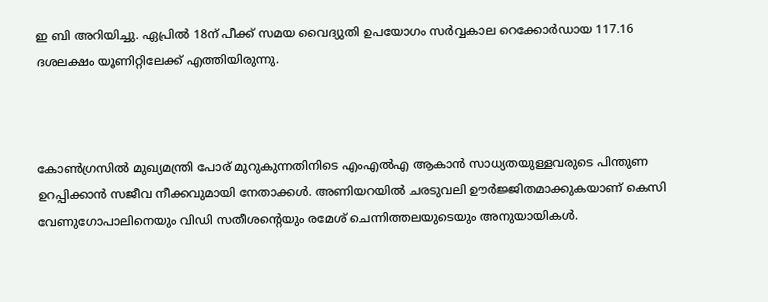ഇ ബി അറിയിച്ചു. ഏപ്രിൽ 18ന് പീക്ക് സമയ വൈദ്യുതി ഉപയോഗം സർവ്വകാല റെക്കോർഡായ 117.16 ദശലക്ഷം യൂണിറ്റിലേക്ക് എത്തിയിരുന്നു.



കോൺഗ്രസിൽ മുഖ്യമന്ത്രി പോര് മുറുകുന്നതിനിടെ എംഎല്‍എ ആകാൻ സാധ്യതയുള്ളവരുടെ പിന്തുണ ഉറപ്പിക്കാൻ സജീവ നീക്കവുമായി നേതാക്കൾ. അണിയറയിൽ ചരടുവലി ഊർജ്ജിതമാക്കുകയാണ് കെസി വേണുഗോപാലിനെയും വിഡി സതീശന്റെയും രമേശ് ചെന്നിത്തലയുടെയും അനുയായികൾ.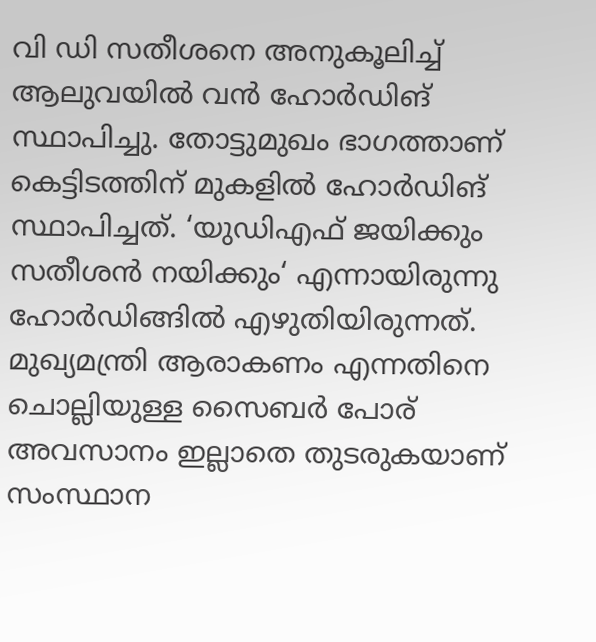വി ഡി സതീശനെ അനുകൂലിച്ച് ആലുവയിൽ വൻ ഹോർഡിങ് സ്ഥാപിച്ചു. തോട്ടുമുഖം ഭാഗത്താണ് കെട്ടിടത്തിന് മുകളിൽ ഹോർഡിങ് സ്ഥാപിച്ചത്. ‘യുഡിഎഫ് ജയിക്കും സതീശൻ നയിക്കും‘ എന്നായിരുന്നു ഹോർഡിങ്ങിൽ എഴുതിയിരുന്നത്. മുഖ്യമന്ത്രി ആരാകണം എന്നതിനെ ചൊല്ലിയുള്ള സൈബർ പോര് അവസാനം ഇല്ലാതെ തുടരുകയാണ് സംസ്ഥാന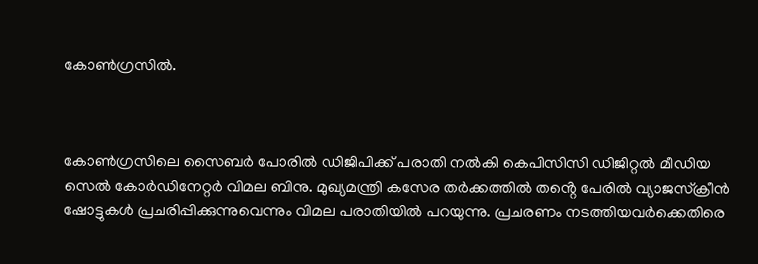കോൺഗ്രസിൽ.



കോൺഗ്രസിലെ സൈബർ പോരിൽ ഡിജിപിക്ക് പരാതി നൽകി കെപിസിസി ഡിജിറ്റൽ മീഡിയ സെൽ കോർഡിനേറ്റർ വിമല ബിനു. മുഖ്യമന്ത്രി കസേര തർക്കത്തിൽ തൻ്റെ പേരിൽ വ്യാജസ്‌ക്രീൻ ഷോട്ടുകൾ പ്രചരിപ്പിക്കുന്നുവെന്നും വിമല പരാതിയിൽ പറയുന്നു. പ്രചരണം നടത്തിയവർക്കെതിരെ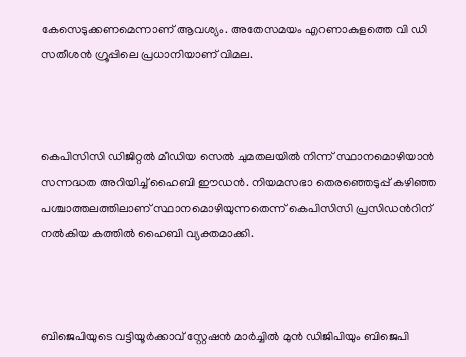കേസെടുക്കണമെന്നാണ് ആവശ്യം. അതേസമയം എറണാകുളത്തെ വി ഡി സതീശൻ ഗ്രൂപ്പിലെ പ്രധാനിയാണ് വിമല.



കെപിസിസി ഡിജിറ്റൽ മീഡിയ സെൽ ചുമതലയിൽ നിന്ന് സ്ഥാനമൊഴിയാൻ സന്നദ്ധത അറിയിച്ച് ഹൈബി ഈഡൻ. നിയമസഭാ തെരഞ്ഞെടുപ്പ് കഴിഞ്ഞ പശ്ചാത്തലത്തിലാണ് സ്ഥാനമൊഴിയുന്നതെന്ന് കെപിസിസി പ്രസിഡന്‍റിന് നൽകിയ കത്തിൽ ഹൈബി വ്യക്തമാക്കി.



ബിജെപിയുടെ വട്ടിയൂർക്കാവ് സ്റ്റേഷൻ മാർച്ചില്‍ മുൻ ഡിജിപിയും ബിജെപി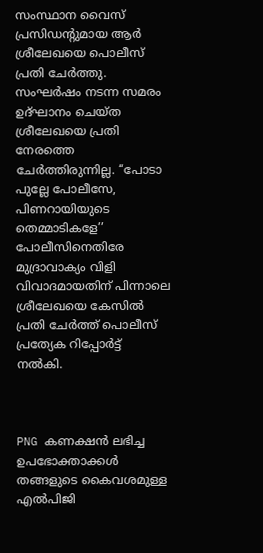സംസ്ഥാന വൈസ് പ്രസിഡന്റുമായ ആർ ശ്രീലേഖയെ പൊലീസ് പ്രതി ചേർത്തു. സംഘർഷം നടന്ന സമരം ഉദ്‌ഘാനം ചെയ്ത ശ്രീലേഖയെ പ്രതി നേരത്തെ ചേർത്തിരുന്നില്ല. ‘‘പോടാ പുല്ലേ പോലീസേ, പിണറായിയുടെ തെമ്മാടികളേ’’ പോലീസിനെതിരേ മുദ്രാവാക്യം വിളി വിവാദമായതിന് പിന്നാലെ ശ്രീലേഖയെ കേസില്‍ പ്രതി ചേർത്ത് പൊലീസ് പ്രത്യേക റിപ്പോർട്ട് നൽകി.



PNG കണക്ഷൻ ലഭിച്ച ഉപഭോക്താക്കൾ തങ്ങളുടെ കൈവശമുള്ള എൽപിജി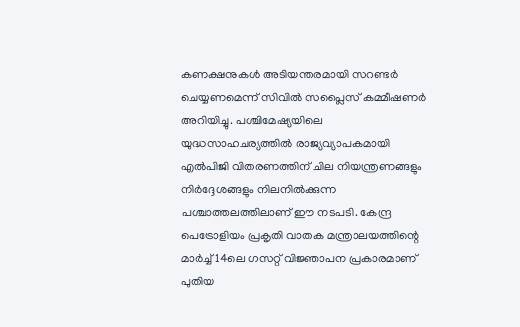കണക്ഷനുകൾ അടിയന്തരമായി സറണ്ടർ ചെയ്യണമെന്ന് സിവിൽ സപ്ലൈസ് കമ്മീഷണർ അറിയിച്ചു. പശ്ചിമേഷ്യയിലെ യുദ്ധസാഹചര്യത്തിൽ രാജ്യവ്യാപകമായി എൽപിജി വിതരണത്തിന് ചില നിയന്ത്രണങ്ങളും നിർദ്ദേശങ്ങളും നിലനിൽക്കുന്ന പശ്ചാത്തലത്തിലാണ് ഈ നടപടി. കേന്ദ്ര പെട്രോളിയം പ്രകൃതി വാതക മന്ത്രാലയത്തിന്റെ മാർച്ച് 14ലെ ഗസറ്റ് വിജ്ഞാപന പ്രകാരമാണ് പുതിയ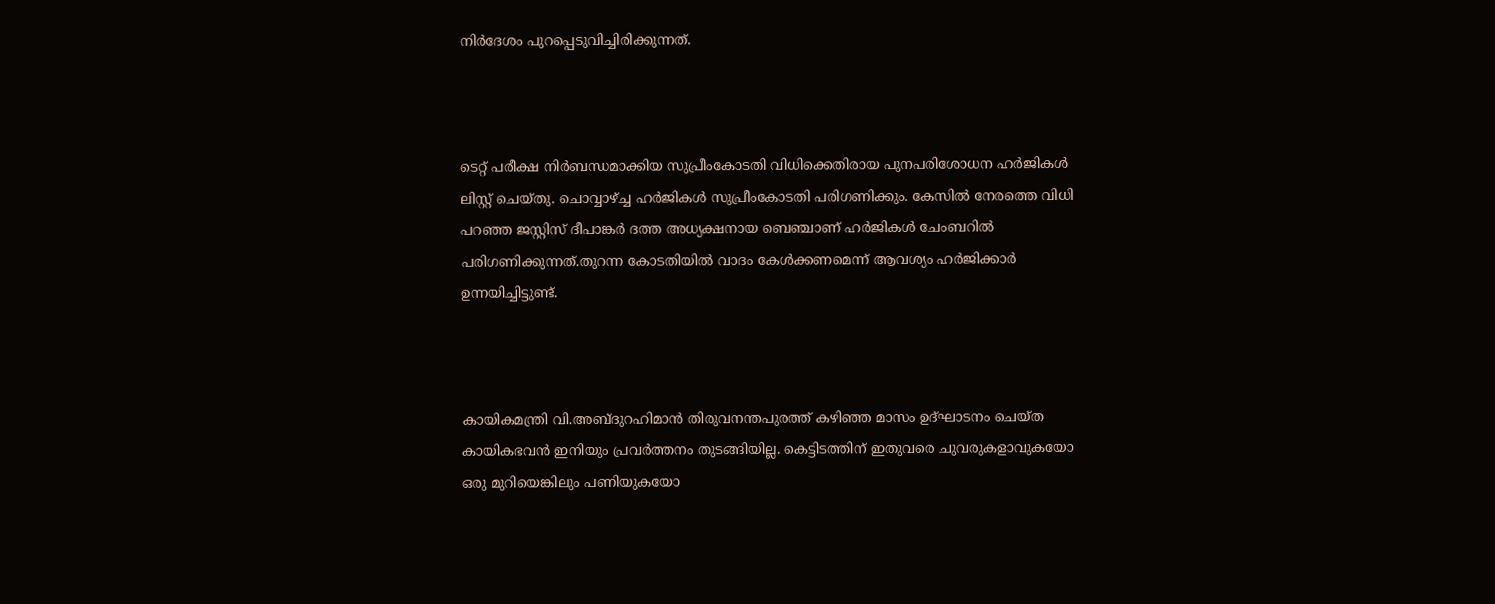നിർദേശം പുറപ്പെടുവിച്ചിരിക്കുന്നത്.



ടെറ്റ് പരീക്ഷ നിർബന്ധമാക്കിയ സുപ്രീംകോടതി വിധിക്കെതിരായ പുനപരിശോധന ഹർജികൾ ലിസ്റ്റ് ചെയ്തു. ചൊവ്വാഴ്ച്ച ഹർജികൾ സുപ്രീംകോടതി പരിഗണിക്കും. കേസിൽ നേരത്തെ വിധി പറഞ്ഞ ജസ്റ്റിസ് ദീപാങ്കർ ദത്ത അധ്യക്ഷനായ ബെഞ്ചാണ് ഹർജികൾ ചേംബറിൽ പരിഗണിക്കുന്നത്.തുറന്ന കോടതിയിൽ വാദം കേൾക്കണമെന്ന് ആവശ്യം ഹർജിക്കാർ ഉന്നയിച്ചിട്ടുണ്ട്.



കായികമന്ത്രി വി.അബ്ദുറഹിമാൻ തിരുവനന്തപുരത്ത് കഴിഞ്ഞ മാസം ഉദ്ഘാടനം ചെയ്ത കായികഭവൻ ഇനിയും പ്രവർത്തനം തുടങ്ങിയില്ല. കെട്ടിടത്തിന് ഇതുവരെ ചുവരുകളാവുകയോ ഒരു മുറിയെങ്കിലും പണിയുകയോ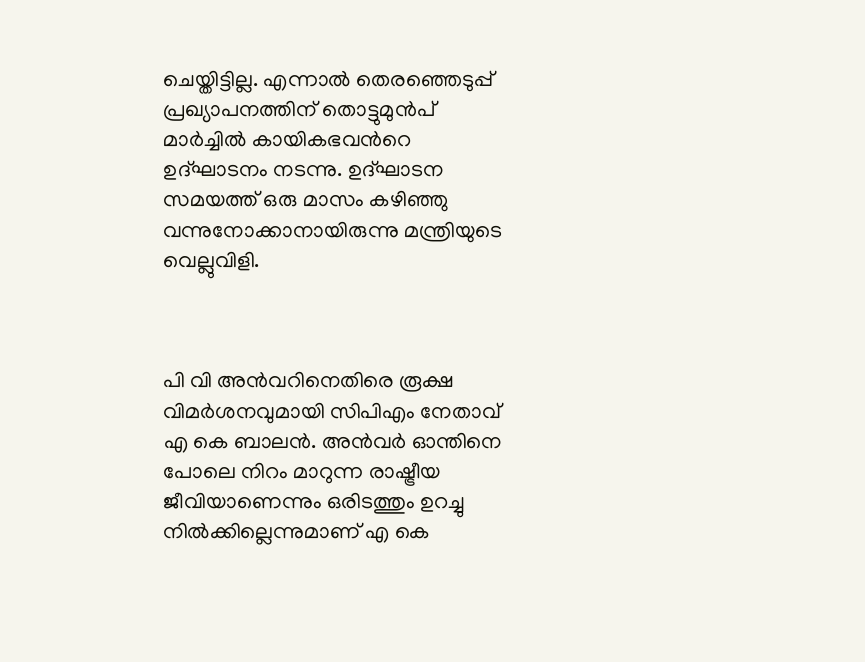ചെയ്തിട്ടില്ല. എന്നാല്‍ തെരഞ്ഞെടുപ്പ് പ്രഖ്യാപനത്തിന് തൊട്ടുമുൻപ് മാർച്ചിൽ കായികഭവന്‍റെ ഉദ്ഘാടനം നടന്നു. ഉദ്ഘാടന സമയത്ത് ഒരു മാസം കഴിഞ്ഞു വന്നുനോക്കാനായിരുന്നു മന്ത്രിയുടെ വെല്ലുവിളി.



പി വി അന്‍വറിനെതിരെ രൂക്ഷ വിമർശനവുമായി സിപിഎം നേതാവ് എ കെ ബാലൻ. അൻവർ ഓന്തിനെ പോലെ നിറം മാറുന്ന രാഷ്ട്രീയ ജീവിയാണെന്നും ഒരിടത്തും ഉറച്ചു നിൽക്കില്ലെന്നുമാണ് എ കെ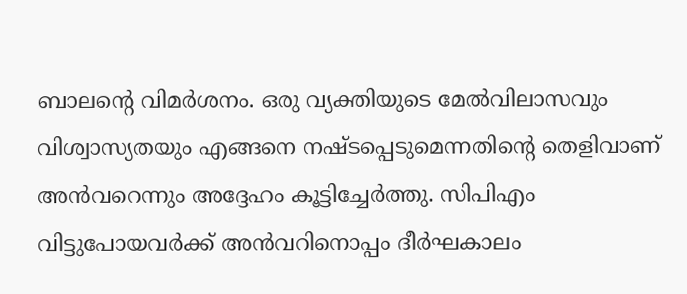ബാലൻ്റെ വിമർശനം. ഒരു വ്യക്തിയുടെ മേൽവിലാസവും വിശ്വാസ്യതയും എങ്ങനെ നഷ്‌ടപ്പെടുമെന്നതിൻ്റെ തെളിവാണ് അൻവറെന്നും അദ്ദേഹം കൂട്ടിച്ചേര്‍ത്തു. സിപിഎം വിട്ടുപോയവർക്ക് അൻവറിനൊപ്പം ദീർഘകാലം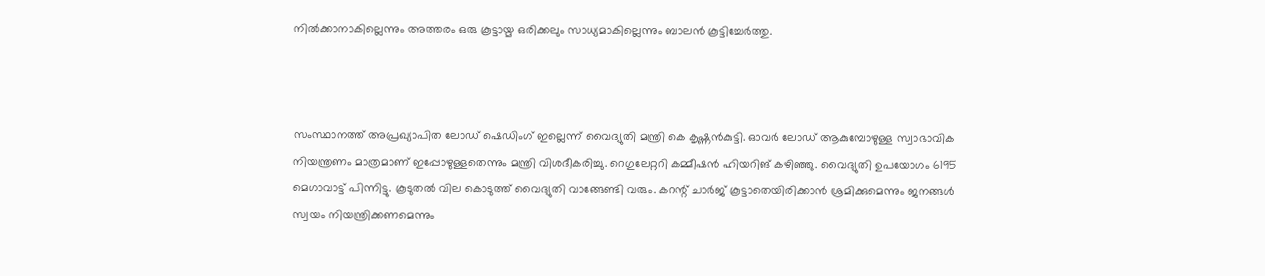നിൽക്കാനാകില്ലെന്നും അത്തരം ഒരു കൂട്ടായ്മ ഒരിക്കലും സാധ്യമാകില്ലെന്നും ബാലൻ കൂട്ടിച്ചേർത്തു.



സംസ്ഥാനത്ത് അപ്രഖ്യാപിത ലോഡ് ഷെഡിംഗ് ഇല്ലെന്ന് വൈദ്യുതി മന്ത്രി കെ കൃഷ്ണൻകുട്ടി. ഓവർ ലോഡ് ആകുമ്പോഴുള്ള സ്വാഭാവിക നിയന്ത്രണം മാത്രമാണ് ഇപ്പോഴുള്ളതെന്നും മന്ത്രി വിശദീകരിച്ചു. റെഗുലേറ്ററി കമ്മീഷൻ ഹിയറിങ് കഴിഞ്ഞു. വൈദ്യുതി ഉപയോഗം 6195 മെഗാവാട്ട് പിന്നിട്ടു. കൂടുതൽ വില കൊടുത്ത് വൈദ്യുതി വാങ്ങേണ്ടി വരും. കറന്റ് ചാർജ് കൂട്ടാതെയിരിക്കാൻ ശ്രമിക്കുമെന്നും ജനങ്ങൾ സ്വയം നിയന്ത്രിക്കണമെന്നും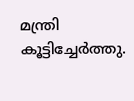മന്ത്രി കൂട്ടിച്ചേര്‍ത്തു.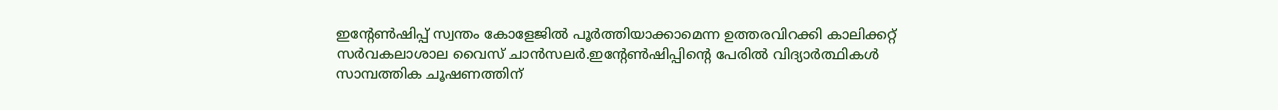ഇൻ്റേൺഷിപ്പ് സ്വന്തം കോളേജിൽ പൂർത്തിയാക്കാമെന്ന ഉത്തരവിറക്കി കാലിക്കറ്റ് സർവകലാശാല വൈസ് ചാൻസലർ.ഇൻ്റേൺഷിപ്പിൻ്റെ പേരിൽ വിദ്യാർത്ഥികൾ സാമ്പത്തിക ചൂഷണത്തിന്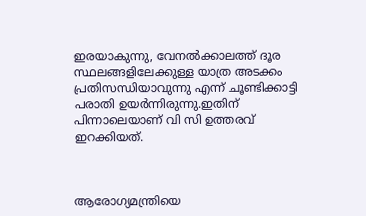ഇരയാകുന്നു, വേനൽക്കാലത്ത് ദൂര സ്ഥലങ്ങളിലേക്കുള്ള യാത്ര അടക്കം പ്രതിസന്ധിയാവുന്നു എന്ന് ചൂണ്ടിക്കാട്ടി പരാതി ഉയർന്നിരുന്നു.ഇതിന് പിന്നാലെയാണ് വി സി ഉത്തരവ് ഇറക്കിയത്.



ആരോഗ്യമന്ത്രിയെ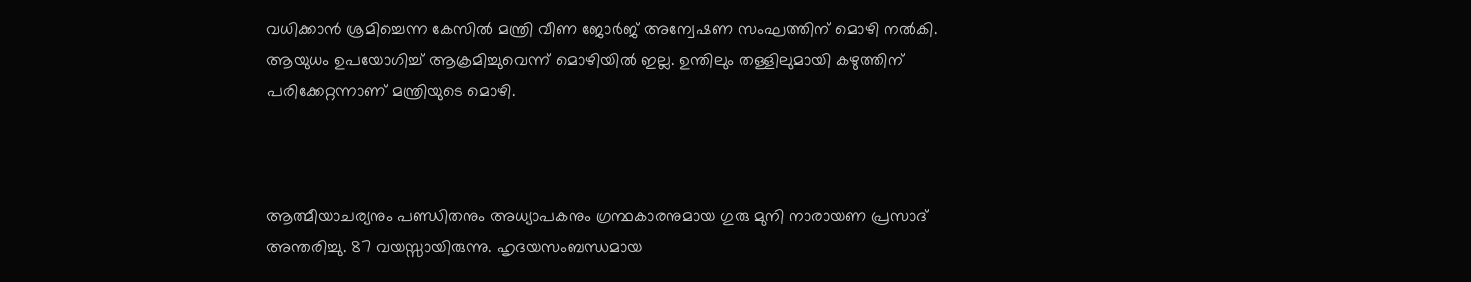വധിക്കാൻ ശ്രമിച്ചെന്ന കേസില്‍ മന്ത്രി വീണ ജോർജ് അന്വേഷണ സംഘത്തിന് മൊഴി നൽകി. ആയുധം ഉപയോഗിച്ച് ആക്രമിച്ചുവെന്ന് മൊഴിയിൽ ഇല്ല. ഉന്തിലും തള്ളിലുമായി കഴുത്തിന് പരിക്കേറ്റന്നാണ് മന്ത്രിയുടെ മൊഴി.



ആത്മീയാചര്യനും പണ്ഡിതനും അധ്യാപകനും ഗ്രന്ഥകാരനുമായ ഗുരു മുനി നാരായണ പ്രസാദ് അന്തരിച്ചു. 87 വയസ്സായിരുന്നു. ഹൃദയസംബന്ധമായ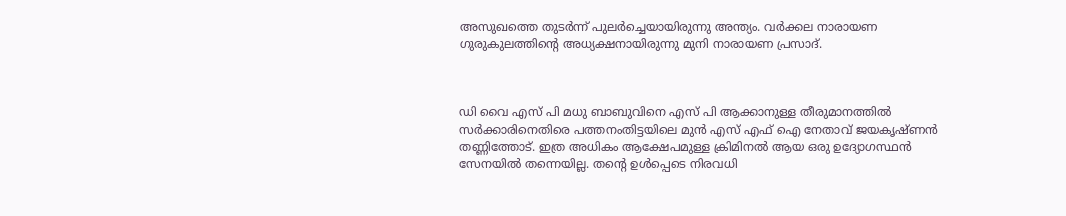അസുഖത്തെ തുടർന്ന് പുലർച്ചെയായിരുന്നു അന്ത്യം. വർക്കല നാരായണ ഗുരുകുലത്തിൻ്റെ അധ്യക്ഷനായിരുന്നു മുനി നാരായണ പ്രസാദ്.



ഡി വൈ എസ് പി മധു ബാബുവിനെ എസ് പി ആക്കാനുള്ള തീരുമാനത്തിൽ സർക്കാരിനെതിരെ പത്തനംതിട്ടയിലെ മുൻ എസ് എഫ് ഐ നേതാവ് ജയകൃഷ്ണൻ തണ്ണിത്തോട്. ഇത്ര അധികം ആക്ഷേപമുള്ള ക്രിമിനൽ ആയ ഒരു ഉദ്യോഗസ്ഥൻ സേനയിൽ തന്നെയില്ല. തന്റെ ഉൾപ്പെടെ നിരവധി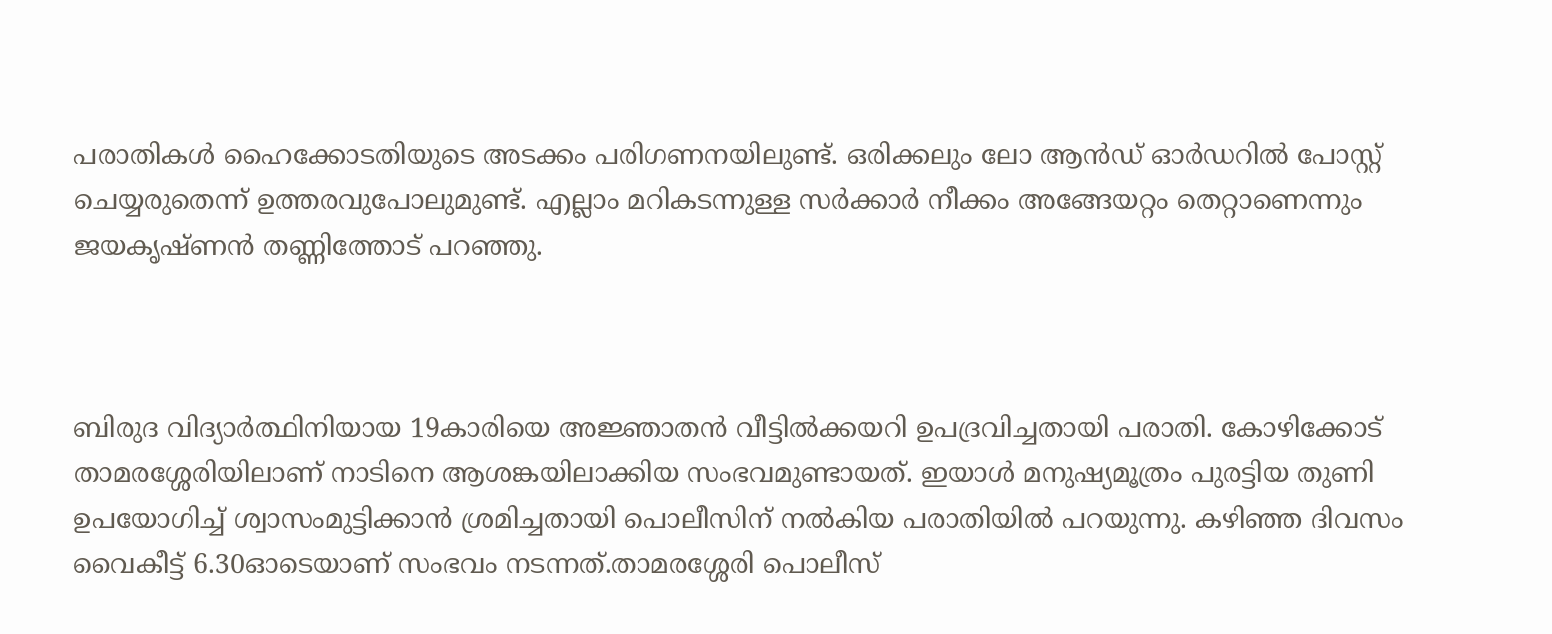പരാതികൾ ഹൈക്കോടതിയുടെ അടക്കം പരിഗണനയിലുണ്ട്. ഒരിക്കലും ലോ ആൻഡ് ഓർഡറിൽ പോസ്റ്റ് ചെയ്യരുതെന്ന് ഉത്തരവുപോലുമുണ്ട്. എല്ലാം മറികടന്നുള്ള സർക്കാർ നീക്കം അങ്ങേയറ്റം തെറ്റാണെന്നും ജയകൃഷ്ണൻ തണ്ണിത്തോട് പറഞ്ഞു.



ബിരുദ വിദ്യാര്‍ത്ഥിനിയായ 19കാരിയെ അജ്ഞാതന്‍ വീട്ടില്‍ക്കയറി ഉപദ്രവിച്ചതായി പരാതി. കോഴിക്കോട് താമരശ്ശേരിയിലാണ് നാടിനെ ആശങ്കയിലാക്കിയ സംഭവമുണ്ടായത്. ഇയാള്‍ മനുഷ്യമൂത്രം പുരട്ടിയ തുണി ഉപയോഗിച്ച് ശ്വാസംമുട്ടിക്കാന്‍ ശ്രമിച്ചതായി പൊലീസിന് നല്‍കിയ പരാതിയില്‍ പറയുന്നു. കഴിഞ്ഞ ദിവസം വൈകീട്ട് 6.30ഓടെയാണ് സംഭവം നടന്നത്.താമരശ്ശേരി പൊലീസ്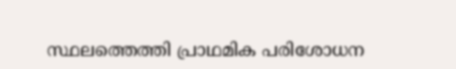സ്ഥലത്തെത്തി പ്രാഥമിക പരിശോധന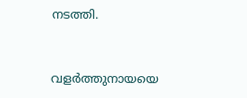നടത്തി.



വളർത്തുനായയെ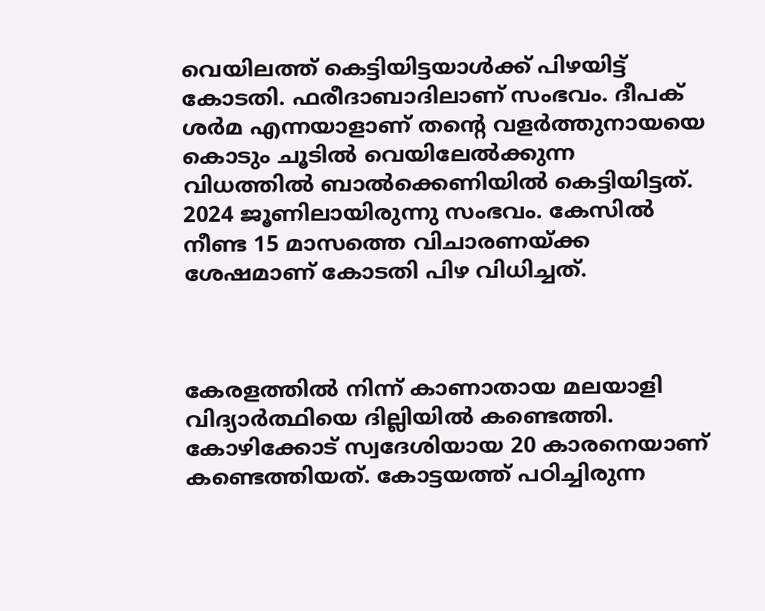വെയിലത്ത് കെട്ടിയിട്ടയാൾക്ക് പിഴയിട്ട് കോടതി. ഫരീദാബാദിലാണ് സംഭവം. ദീപക് ശർമ എന്നയാളാണ് തന്‍റെ വളർത്തുനായയെ കൊടും ചൂടിൽ വെയിലേല്‍ക്കുന്ന വിധത്തിൽ ബാൽക്കെണിയിൽ കെട്ടിയിട്ടത്. 2024 ജൂണിലായിരുന്നു സംഭവം. കേസില്‍ നീണ്ട 15 മാസത്തെ വിചാരണയ്ക്ക ശേഷമാണ് കോടതി പിഴ വിധിച്ചത്.



കേരളത്തിൽ നിന്ന് കാണാതായ മലയാളി വിദ്യാർത്ഥിയെ ദില്ലിയിൽ കണ്ടെത്തി. കോഴിക്കോട് സ്വദേശിയായ 20 കാരനെയാണ് കണ്ടെത്തിയത്. കോട്ടയത്ത് പഠിച്ചിരുന്ന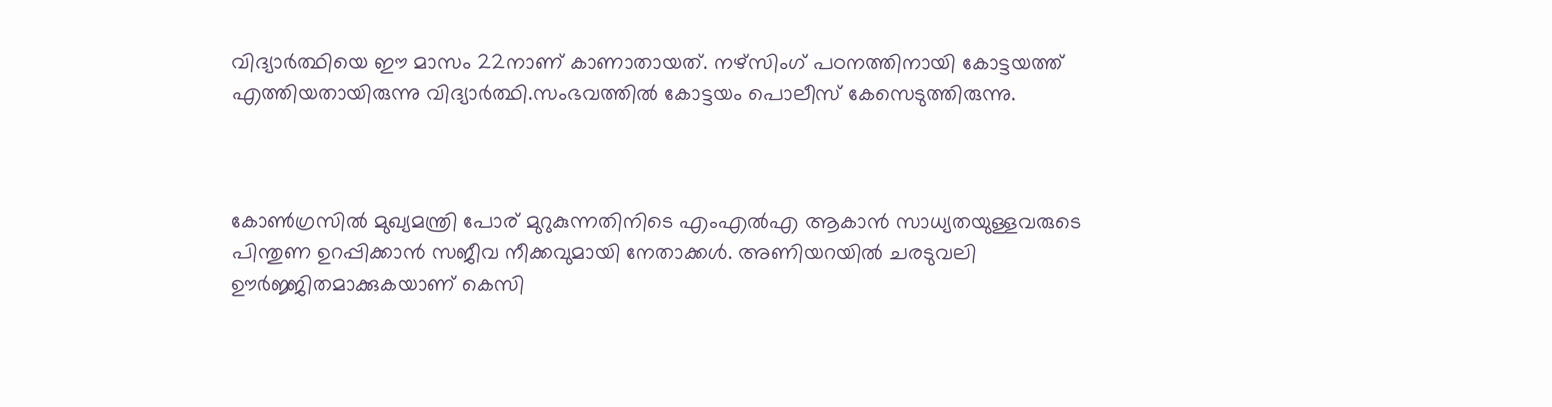വിദ്യാർത്ഥിയെ ഈ മാസം 22നാണ് കാണാതായത്. നഴ്സിംഗ് പഠനത്തിനായി കോട്ടയത്ത് എത്തിയതായിരുന്നു വിദ്യാർത്ഥി.സംഭവത്തിൽ കോട്ടയം പൊലീസ് കേസെടുത്തിരുന്നു.



കോൺഗ്രസിൽ മുഖ്യമന്ത്രി പോര് മുറുകുന്നതിനിടെ എംഎല്‍എ ആകാൻ സാധ്യതയുള്ളവരുടെ പിന്തുണ ഉറപ്പിക്കാൻ സജീവ നീക്കവുമായി നേതാക്കൾ. അണിയറയിൽ ചരടുവലി ഊർജ്ജിതമാക്കുകയാണ് കെസി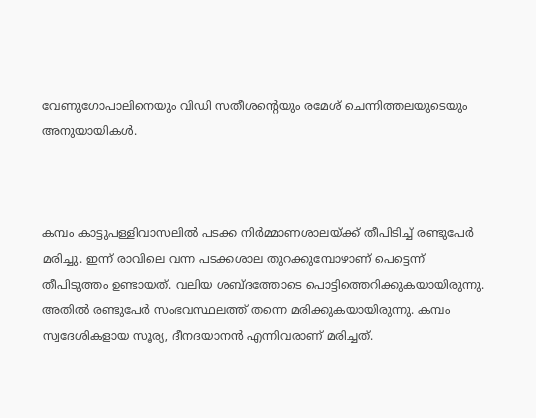വേണുഗോപാലിനെയും വിഡി സതീശന്റെയും രമേശ് ചെന്നിത്തലയുടെയും അനുയായികൾ.



കമ്പം കാട്ടുപള്ളിവാസലിൽ പടക്ക നിർമ്മാണശാലയ്ക്ക് തീപിടിച്ച് രണ്ടുപേർ മരിച്ചു. ഇന്ന് രാവിലെ വന്ന പടക്കശാല തുറക്കുമ്പോഴാണ് പെട്ടെന്ന് തീപിടുത്തം ഉണ്ടായത്. വലിയ ശബ്ദത്തോടെ പൊട്ടിത്തെറിക്കുകയായിരുന്നു. അതിൽ രണ്ടുപേർ സംഭവസ്ഥലത്ത് തന്നെ മരിക്കുകയായിരുന്നു. കമ്പം സ്വദേശികളായ സൂര്യ, ദീനദയാനൻ എന്നിവരാണ് മരിച്ചത്.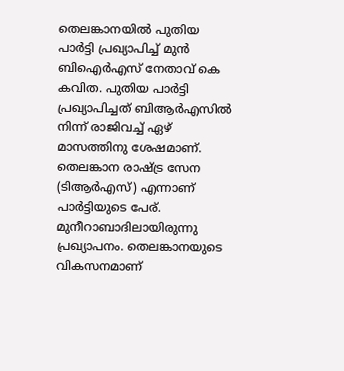തെലങ്കാനയിൽ പുതിയ പാർട്ടി പ്രഖ്യാപിച്ച് മുൻ ബിഐർഎസ് നേതാവ് കെ കവിത. പുതിയ പാർട്ടി പ്രഖ്യാപിച്ചത് ബിആർഎസിൽ നിന്ന് രാജിവച്ച് ഏഴ് മാസത്തിനു ശേഷമാണ്. തെലങ്കാന രാഷ്ട്ര സേന (ടിആർഎസ്) എന്നാണ് പാർട്ടിയുടെ പേര്. മുനീറാബാദിലായിരുന്നു പ്രഖ്യാപനം. തെലങ്കാനയുടെ വികസനമാണ്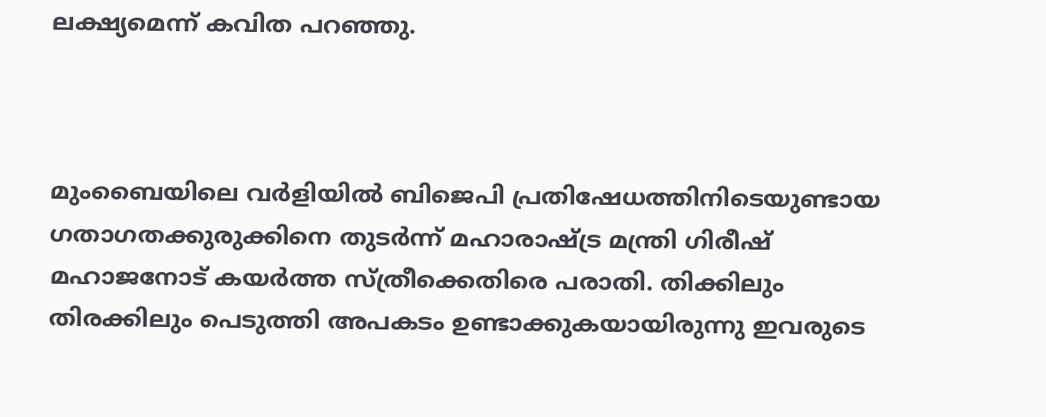ലക്ഷ്യമെന്ന് കവിത പറഞ്ഞു.



മുംബൈയിലെ വർളിയിൽ ബിജെപി പ്രതിഷേധത്തിനിടെയുണ്ടായ ഗതാഗതക്കുരുക്കിനെ തുടർന്ന് മഹാരാഷ്ട്ര മന്ത്രി ഗിരീഷ് മഹാജനോട് കയർത്ത സ്ത്രീക്കെതിരെ പരാതി. തിക്കിലും തിരക്കിലും പെടുത്തി അപകടം ഉണ്ടാക്കുകയായിരുന്നു ഇവരുടെ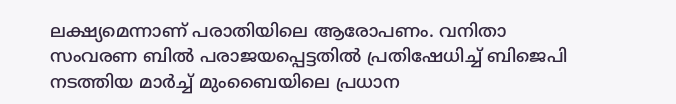ലക്ഷ്യമെന്നാണ് പരാതിയിലെ ആരോപണം. വനിതാ സംവരണ ബിൽ പരാജയപ്പെട്ടതിൽ പ്രതിഷേധിച്ച് ബിജെപി നടത്തിയ മാർച്ച് മുംബൈയിലെ പ്രധാന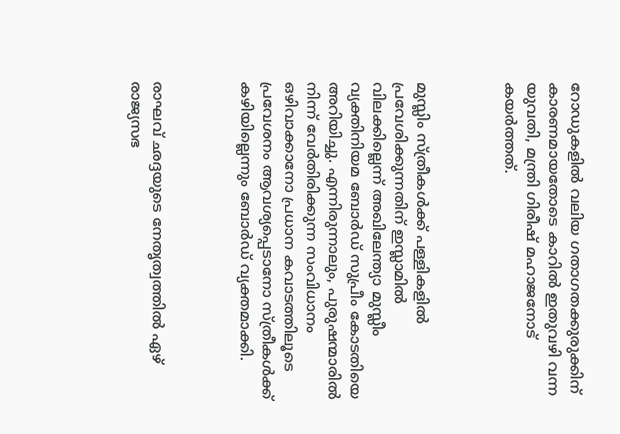റോഡുകളിൽ വലിയ ഗതാഗതക്കുരുക്കിന് കാരണമായതോടെ കാറിൽ ഇതുവഴി വന്ന യുവതി, മന്ത്രി ഗിരീഷ് മഹാജനോട് കയർത്തത്.



മുസ്ലിം സ്ത്രീകൾക്ക് പള്ളികളിൽ പ്രവേശിക്കുന്നതിന് ഇസ്ലാമിൽ വിലക്കില്ലെന്ന് അഖിലേന്ത്യാ മുസ്ലീം വ്യക്തിനിയമ ബോർഡ് സുപ്രീം കോടതിയെ അറിയിച്ചു. എന്നിരുന്നാലും, പുരുഷന്മാരിൽ നിന്ന് വേർതിരിക്കുന്ന സംവിധാനം ഒഴിവാക്കാനോ പ്രധാന കവാടത്തിലൂടെ പ്രവേശനം ആവശ്യപ്പെടാനോ സ്ത്രീകൾക്ക് കഴിയില്ലെന്നും ബോർഡ് വ്യക്തമാക്കി.



രാഘവ് ഛദ്ദയുടെ നേതൃത്വത്തിൽ ഏഴ് രാജ്യസഭ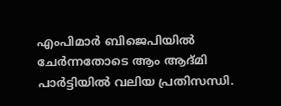എംപിമാർ ബിജെപിയിൽ ചേർന്നതോടെ ആം ആദ്മി പാർട്ടിയിൽ വലിയ പ്രതിസന്ധി.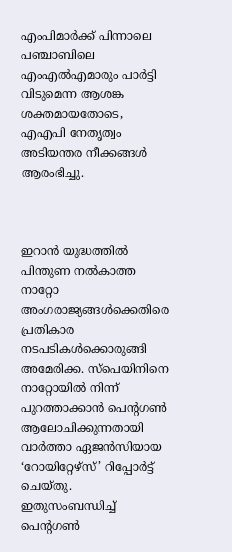എംപിമാർക്ക് പിന്നാലെ പഞ്ചാബിലെ എംഎൽഎമാരും പാർട്ടി വിടുമെന്ന ആശങ്ക ശക്തമായതോടെ, എഎപി നേതൃത്വം അടിയന്തര നീക്കങ്ങൾ ആരംഭിച്ചു.



ഇറാൻ യുദ്ധത്തിൽ പിന്തുണ നൽകാത്ത നാറ്റോ അംഗരാജ്യങ്ങൾക്കെതിരെ പ്രതികാര നടപടികൾക്കൊരുങ്ങി അമേരിക്ക. സ്പെയിനിനെ നാറ്റോയിൽ നിന്ന് പുറത്താക്കാൻ പെന്റഗൺ ആലോചിക്കുന്നതായി വാർത്താ ഏജൻസിയായ ‘റോയിറ്റേഴ്സ്’ റിപ്പോർട്ട് ചെയ്തു. ഇതുസംബന്ധിച്ച് പെന്റഗൺ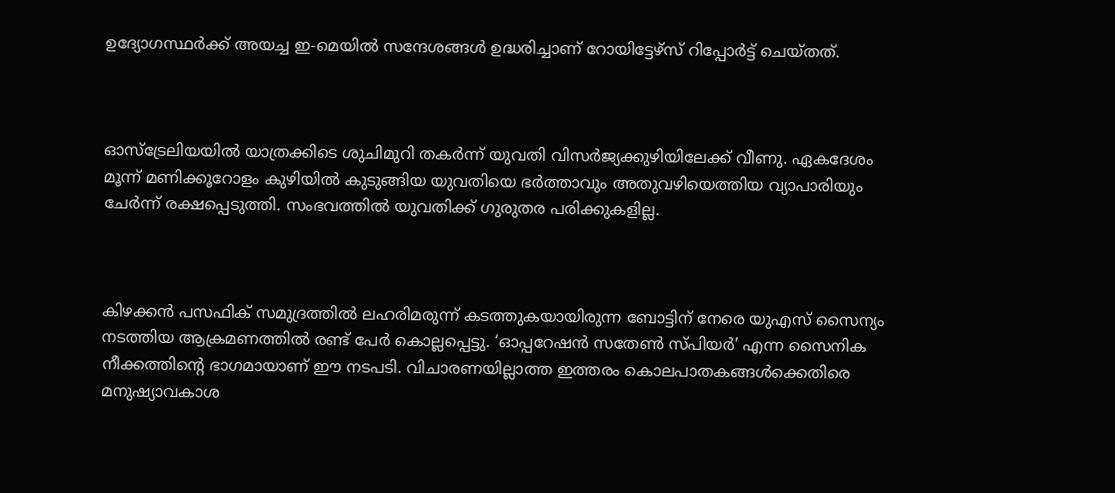ഉദ്യോഗസ്ഥർക്ക് അയച്ച ഇ-മെയിൽ സന്ദേശങ്ങൾ ഉദ്ധരിച്ചാണ് റോയിട്ടേഴ്സ് റിപ്പോർട്ട് ചെയ്തത്.



ഓസ്‌ട്രേലിയയിൽ യാത്രക്കിടെ ശുചിമുറി തകർന്ന് യുവതി വിസർജ്യക്കുഴിയിലേക്ക് വീണു. ഏകദേശം മൂന്ന് മണിക്കൂറോളം കുഴിയിൽ കുടുങ്ങിയ യുവതിയെ ഭർത്താവും അതുവഴിയെത്തിയ വ്യാപാരിയും ചേർന്ന് രക്ഷപ്പെടുത്തി. സംഭവത്തിൽ യുവതിക്ക് ഗുരുതര പരിക്കുകളില്ല.



കിഴക്കൻ പസഫിക് സമുദ്രത്തിൽ ലഹരിമരുന്ന് കടത്തുകയായിരുന്ന ബോട്ടിന് നേരെ യുഎസ് സൈന്യം നടത്തിയ ആക്രമണത്തിൽ രണ്ട് പേർ കൊല്ലപ്പെട്ടു. ‘ഓപ്പറേഷൻ സതേൺ സ്പിയർ’ എന്ന സൈനിക നീക്കത്തിന്റെ ഭാഗമായാണ് ഈ നടപടി. വിചാരണയില്ലാത്ത ഇത്തരം കൊലപാതകങ്ങൾക്കെതിരെ മനുഷ്യാവകാശ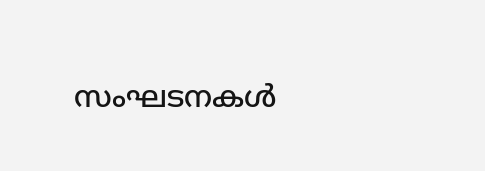സംഘടനകൾ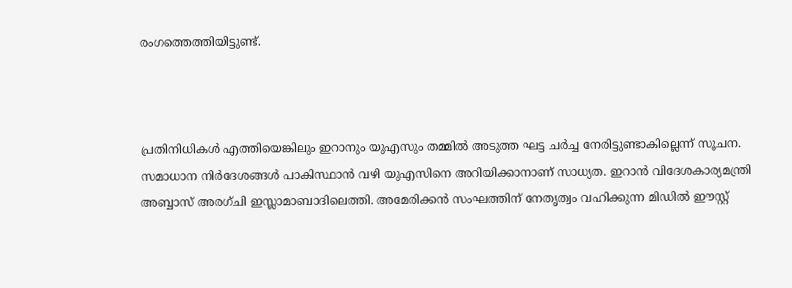രംഗത്തെത്തിയിട്ടുണ്ട്.



പ്രതിനിധികൾ എത്തിയെങ്കിലും ഇറാനും യുഎസും തമ്മിൽ അടുത്ത ഘട്ട ചർച്ച നേരിട്ടുണ്ടാകില്ലെന്ന് സൂചന. സമാധാന നിർദേശങ്ങൾ പാകിസ്ഥാൻ വഴി യുഎസിനെ അറിയിക്കാനാണ് സാധ്യത. ഇറാൻ വിദേശകാര്യമന്ത്രി അബ്ബാസ് അരഗ്ചി ഇസ്ലാമാബാദിലെത്തി. അമേരിക്കൻ സംഘത്തിന് നേതൃത്വം വഹിക്കുന്ന മിഡിൽ ഈസ്റ്റ്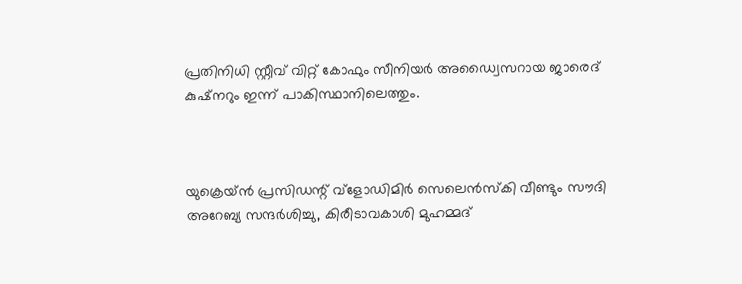പ്രതിനിധി സ്റ്റീവ് വിറ്റ് കോഫും സീനിയർ അഡ്വൈസറായ ജാരെദ് കുഷ്നറും ഇന്ന് പാകിസ്ഥാനിലെത്തും.



യുക്രെയ്ൻ പ്രസിഡന്റ് വ്ളോഡിമിർ സെലെൻസ്‌കി വീണ്ടും സൗദി അറേബ്യ സന്ദർശിച്ചു, കിരീടാവകാശി മുഹമ്മദ്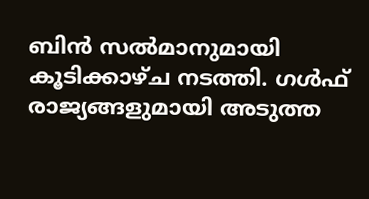ബിൻ സൽമാനുമായി കൂടിക്കാഴ്ച നടത്തി. ഗൾഫ് രാജ്യങ്ങളുമായി അടുത്ത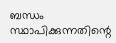ബന്ധം സ്ഥാപിക്കുന്നതിന്റെ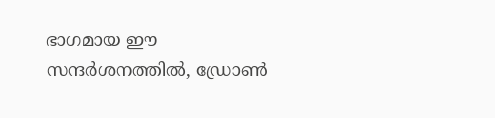ഭാഗമായ ഈ സന്ദർശനത്തിൽ, ഡ്രോൺ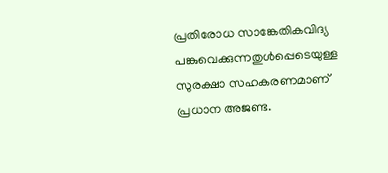പ്രതിരോധ സാങ്കേതികവിദ്യ പങ്കുവെക്കുന്നതുൾപ്പെടെയുള്ള സുരക്ഷാ സഹകരണമാണ് പ്രധാന അജണ്ട.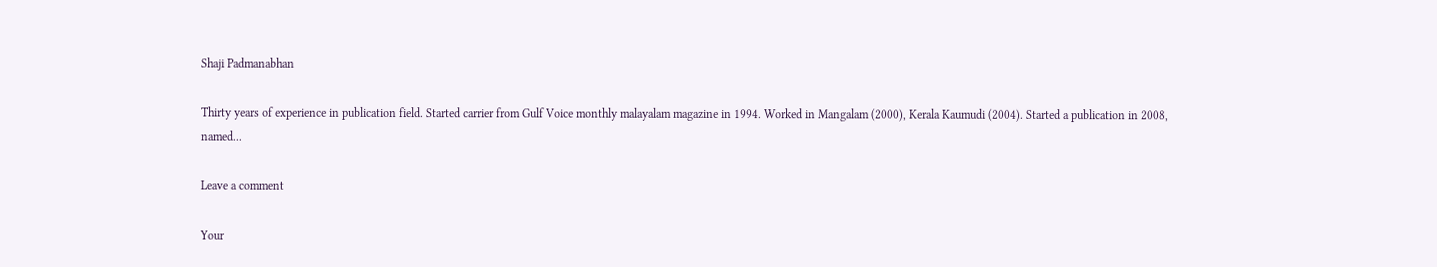Shaji Padmanabhan

Thirty years of experience in publication field. Started carrier from Gulf Voice monthly malayalam magazine in 1994. Worked in Mangalam (2000), Kerala Kaumudi (2004). Started a publication in 2008, named...

Leave a comment

Your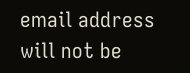email address will not be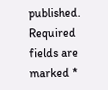published. Required fields are marked *